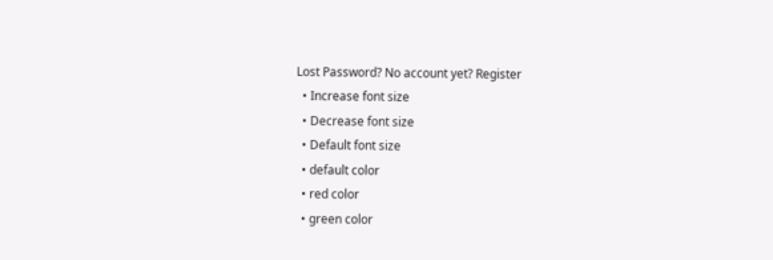Lost Password? No account yet? Register
  • Increase font size
  • Decrease font size
  • Default font size
  • default color
  • red color
  • green color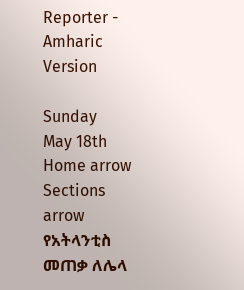Reporter - Amharic Version

Sunday
May 18th
Home arrow Sections arrow የአትላንቲስ መጠቃ ለሌላ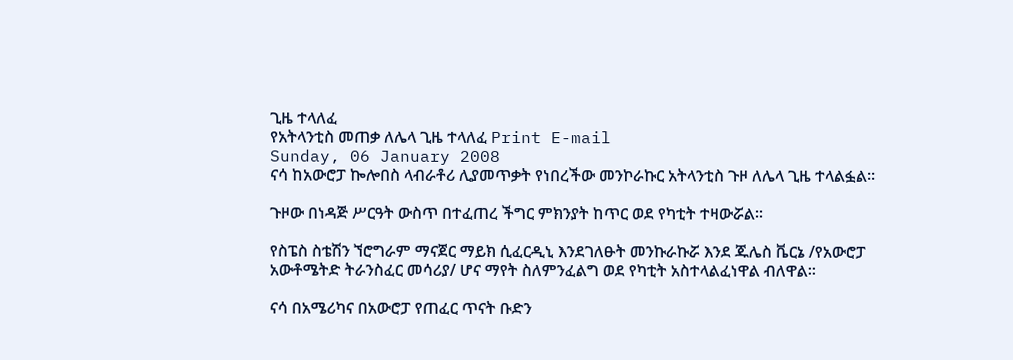ጊዜ ተላለፈ
የአትላንቲስ መጠቃ ለሌላ ጊዜ ተላለፈ Print E-mail
Sunday, 06 January 2008
ናሳ ከአውሮፓ ኰሎበስ ላብራቶሪ ሊያመጥቃት የነበረችው መንኮራኩር አትላንቲስ ጉዞ ለሌላ ጊዜ ተላልፏል፡፡

ጉዞው በነዳጅ ሥርዓት ውስጥ በተፈጠረ ችግር ምክንያት ከጥር ወደ የካቲት ተዛውሯል፡፡

የስፔስ ስቴሽን ኘሮግራም ማናጀር ማይክ ሲፈርዲኒ እንደገለፁት መንኩራኩሯ እንደ ጁሌስ ቬርኔ /የአውሮፓ አውቶሜትድ ትራንስፈር መሳሪያ/ ሆና ማየት ስለምንፈልግ ወደ የካቲት አስተላልፈነዋል ብለዋል፡፡

ናሳ በአሜሪካና በአውሮፓ የጠፈር ጥናት ቡድን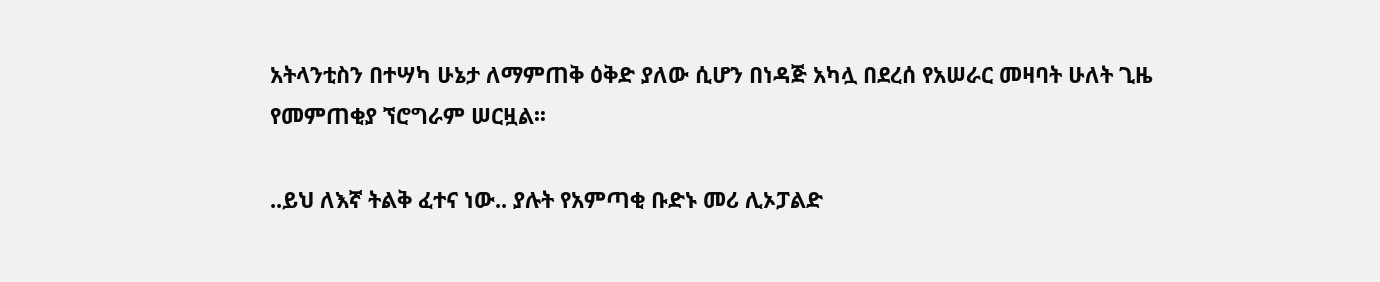አትላንቲስን በተሣካ ሁኔታ ለማምጠቅ ዕቅድ ያለው ሲሆን በነዳጅ አካሏ በደረሰ የአሠራር መዛባት ሁለት ጊዜ የመምጠቂያ ኘሮግራም ሠርዟል፡፡

..ይህ ለእኛ ትልቅ ፈተና ነው.. ያሉት የአምጣቂ ቡድኑ መሪ ሊኦፓልድ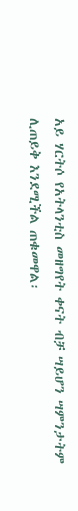አይ ሃርትሶ የአትላንቲስ መዘግየት ቀናት ብቻ ሣይሆን ሣምንታትም ሊጠይቅ እንደሚችል ጠቁመዋል፡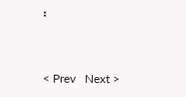፡


< Prev   Next >